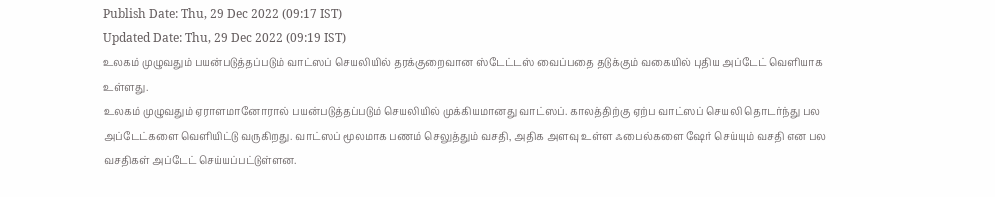Publish Date: Thu, 29 Dec 2022 (09:17 IST)
Updated Date: Thu, 29 Dec 2022 (09:19 IST)
உலகம் முழுவதும் பயன்படுத்தப்படும் வாட்ஸப் செயலியில் தரக்குறைவான ஸ்டேட்டஸ் வைப்பதை தடுக்கும் வகையில் புதிய அப்டேட் வெளியாக உள்ளது.
உலகம் முழுவதும் ஏராளமானோரால் பயன்படுத்தப்படும் செயலியில் முக்கியமானது வாட்ஸப். காலத்திற்கு ஏற்ப வாட்ஸப் செயலி தொடர்ந்து பல அப்டேட்களை வெளியிட்டு வருகிறது. வாட்ஸப் மூலமாக பணம் செலுத்தும் வசதி, அதிக அளவு உள்ள ஃபைல்களை ஷேர் செய்யும் வசதி என பல வசதிகள் அப்டேட் செய்யப்பட்டுள்ளன.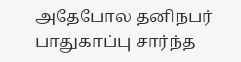அதேபோல தனிநபர் பாதுகாப்பு சார்ந்த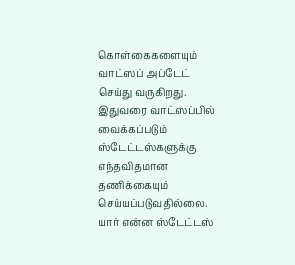கொள்கைகளையும் வாட்ஸப் அப்டேட் செய்து வருகிறது. இதுவரை வாட்ஸப்பில் வைக்கப்படும் ஸ்டேட்டஸ்களுக்கு எந்தவிதமான தணிக்கையும் செய்யப்படுவதில்லை. யார் என்ன ஸ்டேட்டஸ்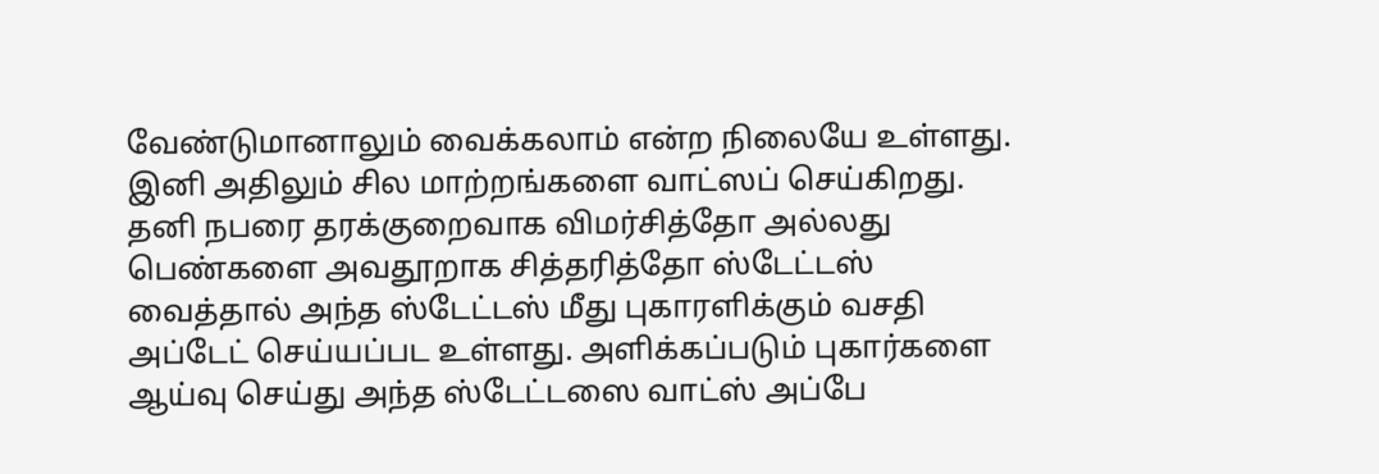வேண்டுமானாலும் வைக்கலாம் என்ற நிலையே உள்ளது.
இனி அதிலும் சில மாற்றங்களை வாட்ஸப் செய்கிறது. தனி நபரை தரக்குறைவாக விமர்சித்தோ அல்லது பெண்களை அவதூறாக சித்தரித்தோ ஸ்டேட்டஸ் வைத்தால் அந்த ஸ்டேட்டஸ் மீது புகாரளிக்கும் வசதி அப்டேட் செய்யப்பட உள்ளது. அளிக்கப்படும் புகார்களை ஆய்வு செய்து அந்த ஸ்டேட்டஸை வாட்ஸ் அப்பே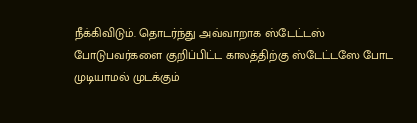நீக்கிவிடும். தொடர்ந்து அவ்வாறாக ஸ்டேட்டஸ் போடுபவர்களை குறிப்பிட்ட காலத்திற்கு ஸ்டேட்டஸே போட முடியாமல் முடக்கும்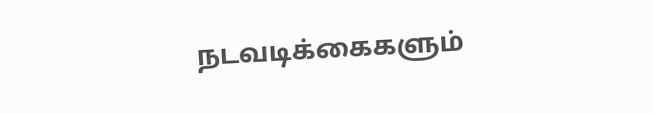நடவடிக்கைகளும்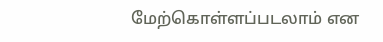மேற்கொள்ளப்படலாம் என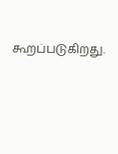கூறப்படுகிறது.